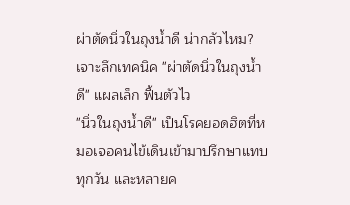ผ่าตัดนิ่วในถุงน้ำดี น่ากลัวไหม? เจาะลึกเทคนิค "ผ่าตัดนิ่วในถุงน้ำดี" แผลเล็ก ฟื้นตัวไว
"นิ่วในถุงน้ำดี" เป็นโรคยอดฮิตที่หมอเจอคนไข้เดินเข้ามาปรึกษาแทบทุกวัน และหลายค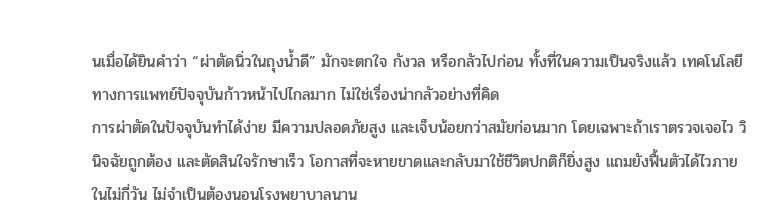นเมื่อได้ยินคำว่า “ผ่าตัดนิ่วในถุงน้ำดี” มักจะตกใจ กังวล หรือกลัวไปก่อน ทั้งที่ในความเป็นจริงแล้ว เทคโนโลยีทางการแพทย์ปัจจุบันก้าวหน้าไปไกลมาก ไม่ใช่เรื่องน่ากลัวอย่างที่คิด
การผ่าตัดในปัจจุบันทำได้ง่าย มีความปลอดภัยสูง และเจ็บน้อยกว่าสมัยก่อนมาก โดยเฉพาะถ้าเราตรวจเจอไว วินิจฉัยถูกต้อง และตัดสินใจรักษาเร็ว โอกาสที่จะหายขาดและกลับมาใช้ชีวิตปกติก็ยิ่งสูง แถมยังฟื้นตัวได้ไวภายในไม่กี่วัน ไม่จำเป็นต้องนอนโรงพยาบาลนาน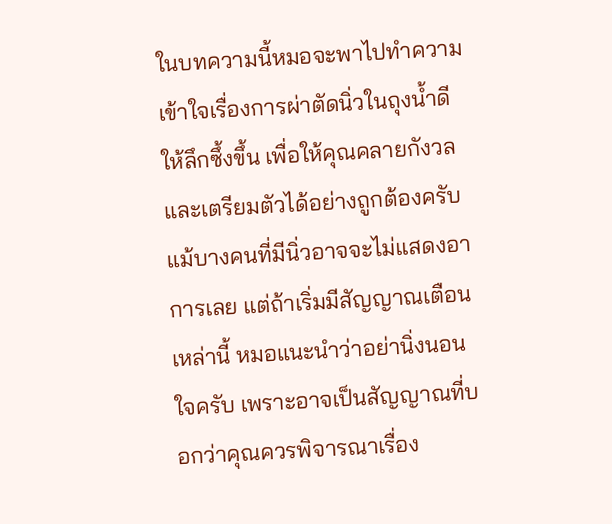ในบทความนี้หมอจะพาไปทำความเข้าใจเรื่องการผ่าตัดนิ่วในถุงน้ำดีให้ลึกซึ้งขึ้น เพื่อให้คุณคลายกังวลและเตรียมตัวได้อย่างถูกต้องครับ
แม้บางคนที่มีนิ่วอาจจะไม่แสดงอาการเลย แต่ถ้าเริ่มมีสัญญาณเตือนเหล่านี้ หมอแนะนำว่าอย่านิ่งนอนใจครับ เพราะอาจเป็นสัญญาณที่บอกว่าคุณควรพิจารณาเรื่อง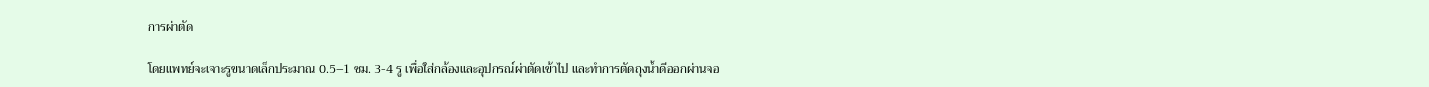การผ่าตัด

โดยแพทย์จะเจาะรูขนาดเล็กประมาณ 0.5–1 ซม. 3-4 รู เพื่อใส่กล้องและอุปกรณ์ผ่าตัดเข้าไป และทำการตัดถุงน้ำดีออกผ่านจอ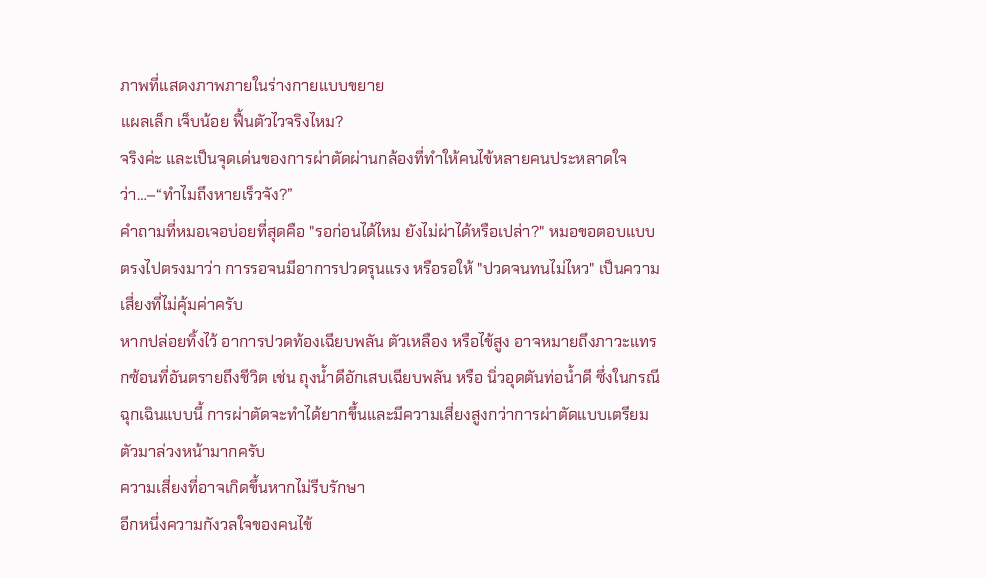ภาพที่แสดงภาพภายในร่างกายแบบขยาย
แผลเล็ก เจ็บน้อย ฟื้นตัวไวจริงไหม?
จริงค่ะ และเป็นจุดเด่นของการผ่าตัดผ่านกล้องที่ทำให้คนไข้หลายคนประหลาดใจว่า…–“ทำไมถึงหายเร็วจัง?”
คำถามที่หมอเจอบ่อยที่สุดคือ "รอก่อนได้ไหม ยังไม่ผ่าได้หรือเปล่า?" หมอขอตอบแบบตรงไปตรงมาว่า การรอจนมีอาการปวดรุนแรง หรือรอให้ "ปวดจนทนไม่ไหว" เป็นความเสี่ยงที่ไม่คุ้มค่าครับ
หากปล่อยทิ้งไว้ อาการปวดท้องเฉียบพลัน ตัวเหลือง หรือไข้สูง อาจหมายถึงภาวะแทรกซ้อนที่อันตรายถึงชีวิต เช่น ถุงน้ำดีอักเสบเฉียบพลัน หรือ นิ่วอุดตันท่อน้ำดี ซึ่งในกรณีฉุกเฉินแบบนี้ การผ่าตัดจะทำได้ยากขึ้นและมีความเสี่ยงสูงกว่าการผ่าตัดแบบเตรียมตัวมาล่วงหน้ามากครับ
ความเสี่ยงที่อาจเกิดขึ้นหากไม่รีบรักษา
อีกหนึ่งความกังวลใจของคนไข้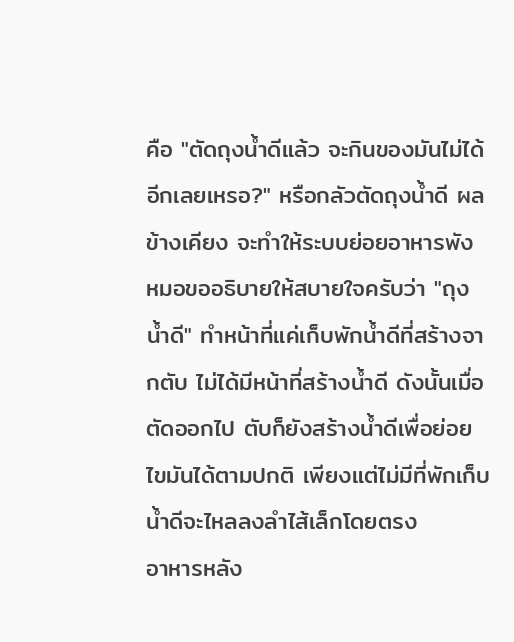คือ "ตัดถุงน้ำดีแล้ว จะกินของมันไม่ได้อีกเลยเหรอ?" หรือกลัวตัดถุงน้ำดี ผลข้างเคียง จะทำให้ระบบย่อยอาหารพัง
หมอขออธิบายให้สบายใจครับว่า "ถุงน้ำดี" ทำหน้าที่แค่เก็บพักน้ำดีที่สร้างจากตับ ไม่ได้มีหน้าที่สร้างน้ำดี ดังนั้นเมื่อตัดออกไป ตับก็ยังสร้างน้ำดีเพื่อย่อยไขมันได้ตามปกติ เพียงแต่ไม่มีที่พักเก็บ น้ำดีจะไหลลงลำไส้เล็กโดยตรง
อาหารหลัง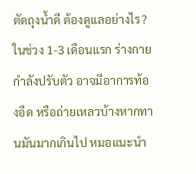ตัดถุงน้ำดี ต้องดูแลอย่างไร? ในช่วง 1-3 เดือนแรก ร่างกายกำลังปรับตัว อาจมีอาการท้องอืด หรือถ่ายเหลวบ้างหากทานมันมากเกินไป หมอแนะนำ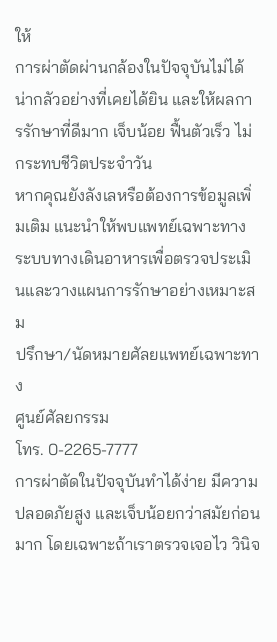ให้
การผ่าตัดผ่านกล้องในปัจจุบันไม่ได้น่ากลัวอย่างที่เคยได้ยิน และให้ผลการรักษาที่ดีมาก เจ็บน้อย ฟื้นตัวเร็ว ไม่กระทบชีวิตประจำวัน
หากคุณยังลังเลหรือต้องการข้อมูลเพิ่มเติม แนะนำให้พบแพทย์เฉพาะทางระบบทางเดินอาหารเพื่อตรวจประเมินและวางแผนการรักษาอย่างเหมาะสม
ปรึกษา/นัดหมายศัลยแพทย์เฉพาะทาง
ศูนย์ศัลยกรรม
โทร. 0-2265-7777
การผ่าตัดในปัจจุบันทำได้ง่าย มีความปลอดภัยสูง และเจ็บน้อยกว่าสมัยก่อนมาก โดยเฉพาะถ้าเราตรวจเจอไว วินิจ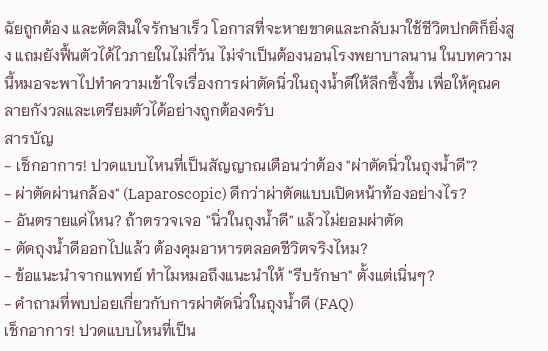ฉัยถูกต้อง และตัดสินใจรักษาเร็ว โอกาสที่จะหายขาดและกลับมาใช้ชีวิตปกติก็ยิ่งสูง แถมยังฟื้นตัวได้ไวภายในไม่กี่วัน ไม่จำเป็นต้องนอนโรงพยาบาลนาน ในบทความนี้หมอจะพาไปทำความเข้าใจเรื่องการผ่าตัดนิ่วในถุงน้ำดีให้ลึกซึ้งขึ้น เพื่อให้คุณคลายกังวลและเตรียมตัวได้อย่างถูกต้องครับ
สารบัญ
- เช็กอาการ! ปวดแบบไหนที่เป็นสัญญาณเตือนว่าต้อง "ผ่าตัดนิ่วในถุงน้ำดี"?
- ผ่าตัดผ่านกล้อง" (Laparoscopic) ดีกว่าผ่าตัดแบบเปิดหน้าท้องอย่างไร?
- อันตรายแค่ไหน? ถ้าตรวจเจอ "นิ่วในถุงน้ำดี" แล้วไม่ยอมผ่าตัด
- ตัดถุงน้ำดีออกไปแล้ว ต้องคุมอาหารตลอดชีวิตจริงไหม?
- ข้อแนะนำจากแพทย์ ทำไมหมอถึงแนะนำให้ "รีบรักษา" ตั้งแต่เนิ่นๆ?
- คำถามที่พบบ่อยเกี่ยวกับการผ่าตัดนิ่วในถุงน้ำดี (FAQ)
เช็กอาการ! ปวดแบบไหนที่เป็น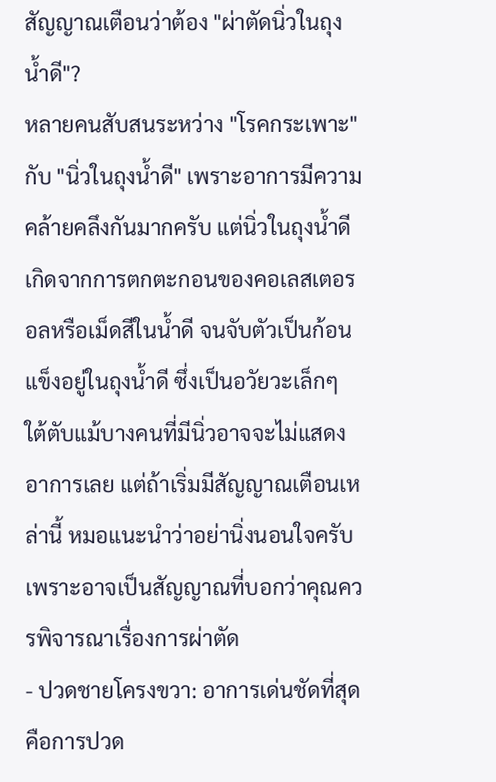สัญญาณเตือนว่าต้อง "ผ่าตัดนิ่วในถุงน้ำดี"?
หลายคนสับสนระหว่าง "โรคกระเพาะ" กับ "นิ่วในถุงน้ำดี" เพราะอาการมีความคล้ายคลึงกันมากครับ แต่นิ่วในถุงน้ำดีเกิดจากการตกตะกอนของคอเลสเตอรอลหรือเม็ดสีในน้ำดี จนจับตัวเป็นก้อนแข็งอยู่ในถุงน้ำดี ซึ่งเป็นอวัยวะเล็กๆ ใต้ตับแม้บางคนที่มีนิ่วอาจจะไม่แสดงอาการเลย แต่ถ้าเริ่มมีสัญญาณเตือนเหล่านี้ หมอแนะนำว่าอย่านิ่งนอนใจครับ เพราะอาจเป็นสัญญาณที่บอกว่าคุณควรพิจารณาเรื่องการผ่าตัด
- ปวดชายโครงขวา: อาการเด่นชัดที่สุดคือการปวด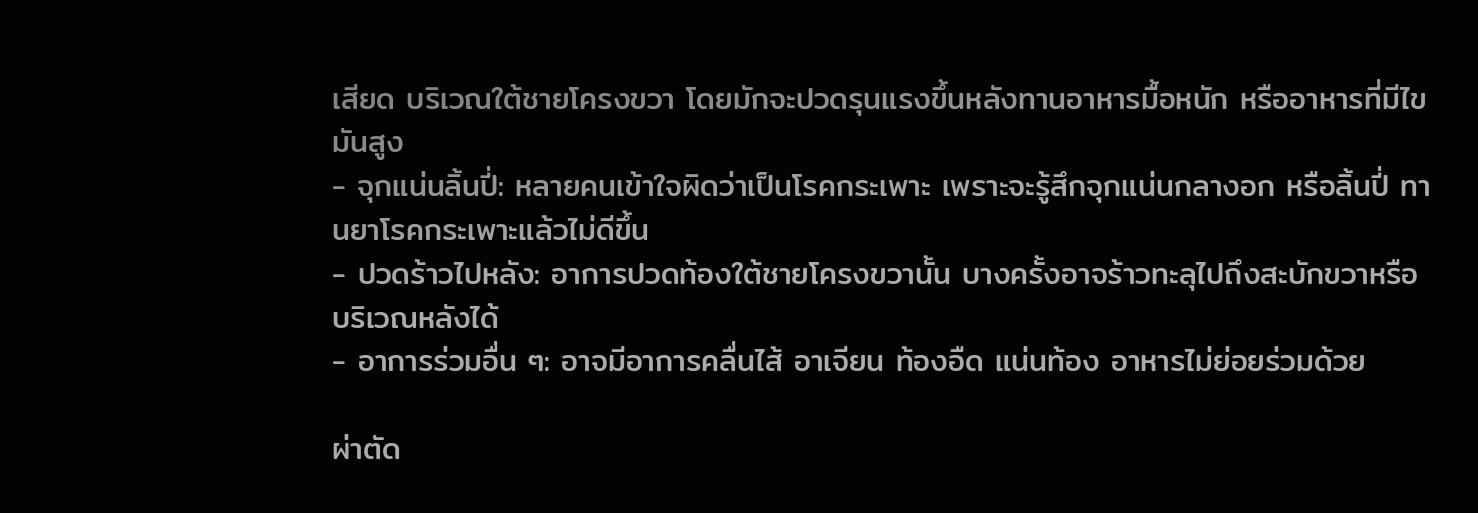เสียด บริเวณใต้ชายโครงขวา โดยมักจะปวดรุนแรงขึ้นหลังทานอาหารมื้อหนัก หรืออาหารที่มีไขมันสูง
- จุกแน่นลิ้นปี่: หลายคนเข้าใจผิดว่าเป็นโรคกระเพาะ เพราะจะรู้สึกจุกแน่นกลางอก หรือลิ้นปี่ ทานยาโรคกระเพาะแล้วไม่ดีขึ้น
- ปวดร้าวไปหลัง: อาการปวดท้องใต้ชายโครงขวานั้น บางครั้งอาจร้าวทะลุไปถึงสะบักขวาหรือบริเวณหลังได้
- อาการร่วมอื่น ๆ: อาจมีอาการคลื่นไส้ อาเจียน ท้องอืด แน่นท้อง อาหารไม่ย่อยร่วมด้วย

ผ่าตัด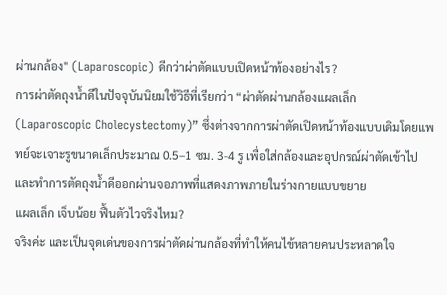ผ่านกล้อง" (Laparoscopic) ดีกว่าผ่าตัดแบบเปิดหน้าท้องอย่างไร?
การผ่าตัดถุงน้ำดีในปัจจุบันนิยมใช้วิธีที่เรียกว่า “ผ่าตัดผ่านกล้องแผลเล็ก (Laparoscopic Cholecystectomy)” ซึ่งต่างจากการผ่าตัดเปิดหน้าท้องแบบเดิมโดยแพทย์จะเจาะรูขนาดเล็กประมาณ 0.5–1 ซม. 3-4 รู เพื่อใส่กล้องและอุปกรณ์ผ่าตัดเข้าไป และทำการตัดถุงน้ำดีออกผ่านจอภาพที่แสดงภาพภายในร่างกายแบบขยาย
แผลเล็ก เจ็บน้อย ฟื้นตัวไวจริงไหม?
จริงค่ะ และเป็นจุดเด่นของการผ่าตัดผ่านกล้องที่ทำให้คนไข้หลายคนประหลาดใจ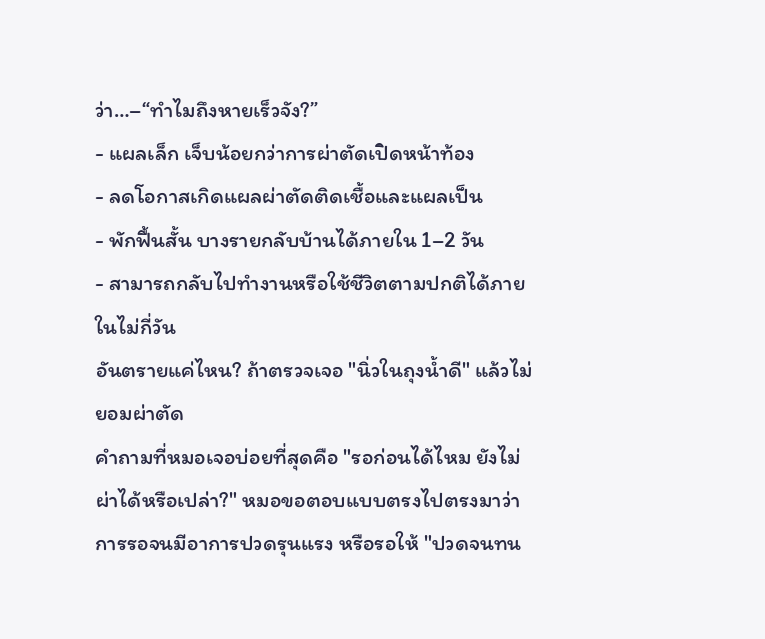ว่า…–“ทำไมถึงหายเร็วจัง?”
- แผลเล็ก เจ็บน้อยกว่าการผ่าตัดเปิดหน้าท้อง
- ลดโอกาสเกิดแผลผ่าตัดติดเชื้อและแผลเป็น
- พักฟื้นสั้น บางรายกลับบ้านได้ภายใน 1–2 วัน
- สามารถกลับไปทำงานหรือใช้ชีวิตตามปกติได้ภายในไม่กี่วัน
อันตรายแค่ไหน? ถ้าตรวจเจอ "นิ่วในถุงน้ำดี" แล้วไม่ยอมผ่าตัด
คำถามที่หมอเจอบ่อยที่สุดคือ "รอก่อนได้ไหม ยังไม่ผ่าได้หรือเปล่า?" หมอขอตอบแบบตรงไปตรงมาว่า การรอจนมีอาการปวดรุนแรง หรือรอให้ "ปวดจนทน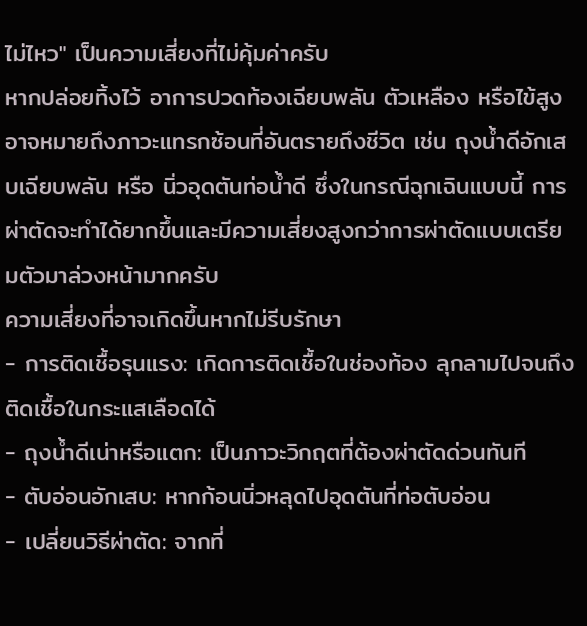ไม่ไหว" เป็นความเสี่ยงที่ไม่คุ้มค่าครับ
หากปล่อยทิ้งไว้ อาการปวดท้องเฉียบพลัน ตัวเหลือง หรือไข้สูง อาจหมายถึงภาวะแทรกซ้อนที่อันตรายถึงชีวิต เช่น ถุงน้ำดีอักเสบเฉียบพลัน หรือ นิ่วอุดตันท่อน้ำดี ซึ่งในกรณีฉุกเฉินแบบนี้ การผ่าตัดจะทำได้ยากขึ้นและมีความเสี่ยงสูงกว่าการผ่าตัดแบบเตรียมตัวมาล่วงหน้ามากครับ
ความเสี่ยงที่อาจเกิดขึ้นหากไม่รีบรักษา
- การติดเชื้อรุนแรง: เกิดการติดเชื้อในช่องท้อง ลุกลามไปจนถึงติดเชื้อในกระแสเลือดได้
- ถุงน้ำดีเน่าหรือแตก: เป็นภาวะวิกฤตที่ต้องผ่าตัดด่วนทันที
- ตับอ่อนอักเสบ: หากก้อนนิ่วหลุดไปอุดตันที่ท่อตับอ่อน
- เปลี่ยนวิธีผ่าตัด: จากที่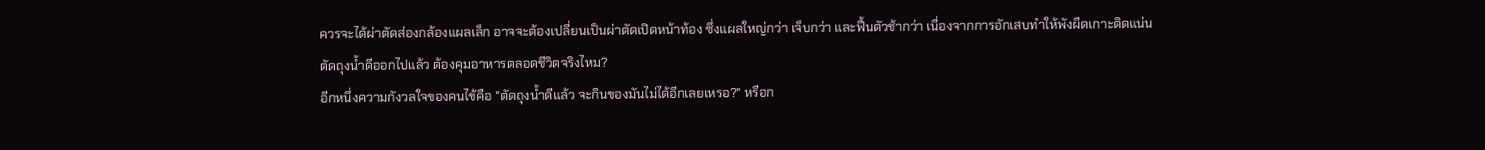ควรจะได้ผ่าตัดส่องกล้องแผลเล็ก อาจจะต้องเปลี่ยนเป็นผ่าตัดเปิดหน้าท้อง ซึ่งแผลใหญ่กว่า เจ็บกว่า และฟื้นตัวช้ากว่า เนื่องจากการอักเสบทำให้พังผืดเกาะติดแน่น
ตัดถุงน้ำดีออกไปแล้ว ต้องคุมอาหารตลอดชีวิตจริงไหม?
อีกหนึ่งความกังวลใจของคนไข้คือ "ตัดถุงน้ำดีแล้ว จะกินของมันไม่ได้อีกเลยเหรอ?" หรือก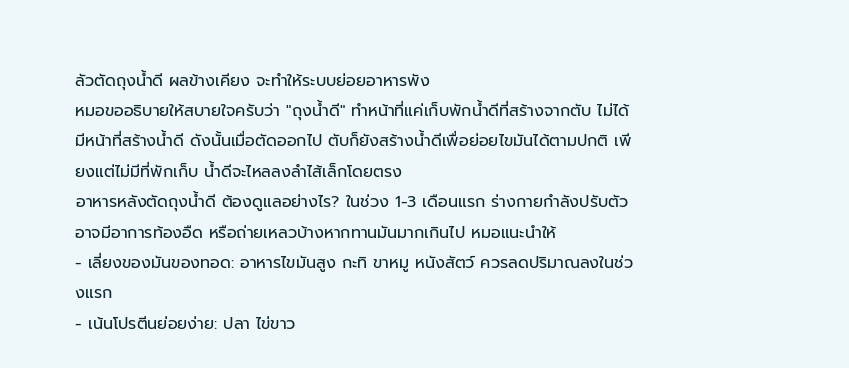ลัวตัดถุงน้ำดี ผลข้างเคียง จะทำให้ระบบย่อยอาหารพัง
หมอขออธิบายให้สบายใจครับว่า "ถุงน้ำดี" ทำหน้าที่แค่เก็บพักน้ำดีที่สร้างจากตับ ไม่ได้มีหน้าที่สร้างน้ำดี ดังนั้นเมื่อตัดออกไป ตับก็ยังสร้างน้ำดีเพื่อย่อยไขมันได้ตามปกติ เพียงแต่ไม่มีที่พักเก็บ น้ำดีจะไหลลงลำไส้เล็กโดยตรง
อาหารหลังตัดถุงน้ำดี ต้องดูแลอย่างไร? ในช่วง 1-3 เดือนแรก ร่างกายกำลังปรับตัว อาจมีอาการท้องอืด หรือถ่ายเหลวบ้างหากทานมันมากเกินไป หมอแนะนำให้
- เลี่ยงของมันของทอด: อาหารไขมันสูง กะทิ ขาหมู หนังสัตว์ ควรลดปริมาณลงในช่วงแรก
- เน้นโปรตีนย่อยง่าย: ปลา ไข่ขาว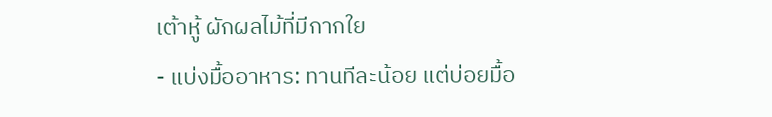เต้าหู้ ผักผลไม้ที่มีกากใย
- แบ่งมื้ออาหาร: ทานทีละน้อย แต่บ่อยมื้อ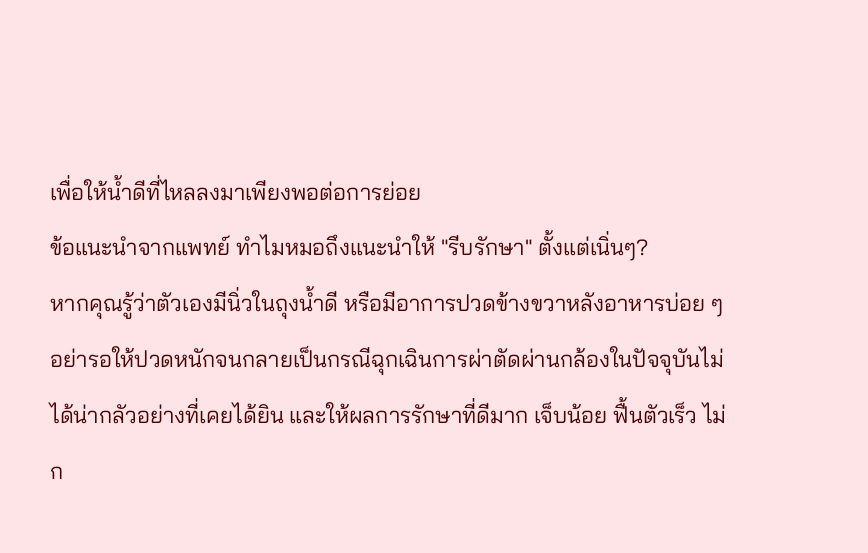เพื่อให้น้ำดีที่ไหลลงมาเพียงพอต่อการย่อย
ข้อแนะนำจากแพทย์ ทำไมหมอถึงแนะนำให้ "รีบรักษา" ตั้งแต่เนิ่นๆ?
หากคุณรู้ว่าตัวเองมีนิ่วในถุงน้ำดี หรือมีอาการปวดข้างขวาหลังอาหารบ่อย ๆ อย่ารอให้ปวดหนักจนกลายเป็นกรณีฉุกเฉินการผ่าตัดผ่านกล้องในปัจจุบันไม่ได้น่ากลัวอย่างที่เคยได้ยิน และให้ผลการรักษาที่ดีมาก เจ็บน้อย ฟื้นตัวเร็ว ไม่ก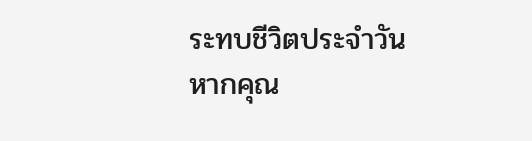ระทบชีวิตประจำวัน
หากคุณ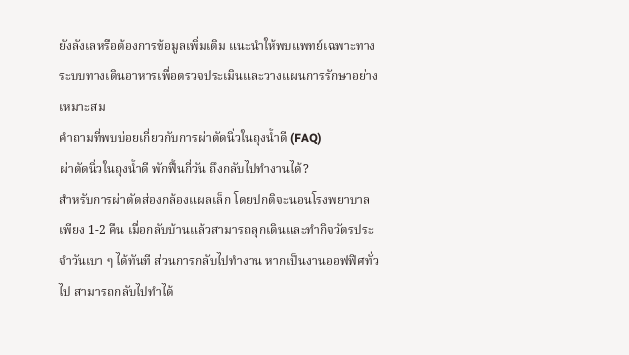ยังลังเลหรือต้องการข้อมูลเพิ่มเติม แนะนำให้พบแพทย์เฉพาะทางระบบทางเดินอาหารเพื่อตรวจประเมินและวางแผนการรักษาอย่างเหมาะสม
คำถามที่พบบ่อยเกี่ยวกับการผ่าตัดนิ่วในถุงน้ำดี (FAQ)
ผ่าตัดนิ่วในถุงน้ำดี พักฟื้นกี่วัน ถึงกลับไปทำงานได้?
สำหรับการผ่าตัดส่องกล้องแผลเล็ก โดยปกติจะนอนโรงพยาบาลเพียง 1-2 คืน เมื่อกลับบ้านแล้วสามารถลุกเดินและทำกิจวัตรประจำวันเบา ๆ ได้ทันที ส่วนการกลับไปทำงาน หากเป็นงานออฟฟิศทั่วไป สามารถกลับไปทำได้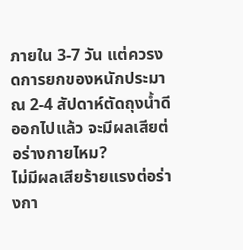ภายใน 3-7 วัน แต่ควรงดการยกของหนักประมาณ 2-4 สัปดาห์ตัดถุงน้ำดีออกไปแล้ว จะมีผลเสียต่อร่างกายไหม?
ไม่มีผลเสียร้ายแรงต่อร่างกา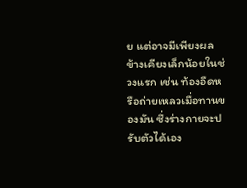ย แต่อาจมีเพียงผลข้างเคียงเล็กน้อยในช่วงแรก เช่น ท้องอืดหรือถ่ายเหลวเมื่อทานของมัน ซึ่งร่างกายจะปรับตัวได้เอง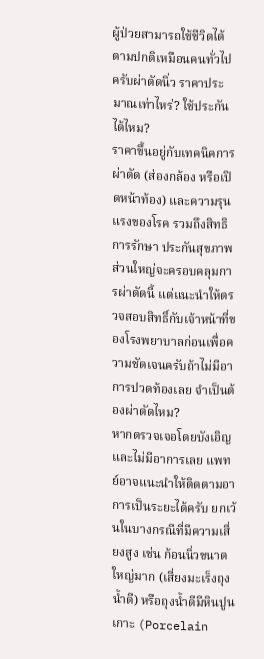ผู้ป่วยสามารถใช้ชีวิตได้ตามปกติเหมือนคนทั่วไปครับผ่าตัดนิ่ว ราคาประมาณเท่าไหร่? ใช้ประกันได้ไหม?
ราคาขึ้นอยู่กับเทคนิคการผ่าตัด (ส่องกล้อง หรือเปิดหน้าท้อง) และความรุนแรงของโรค รวมถึงสิทธิการรักษา ประกันสุขภาพส่วนใหญ่จะครอบคลุมการผ่าตัดนี้ แต่แนะนำให้ตรวจสอบสิทธิ์กับเจ้าหน้าที่ของโรงพยาบาลก่อนเพื่อความชัดเจนครับถ้าไม่มีอาการปวดท้องเลย จำเป็นต้องผ่าตัดไหม?
หากตรวจเจอโดยบังเอิญและไม่มีอาการเลย แพทย์อาจแนะนำให้ติดตามอาการเป็นระยะได้ครับ ยกเว้นในบางกรณีที่มีความเสี่ยงสูง เช่น ก้อนนิ่วขนาดใหญ่มาก (เสี่ยงมะเร็งถุงน้ำดี) หรือถุงน้ำดีมีหินปูนเกาะ (Porcelain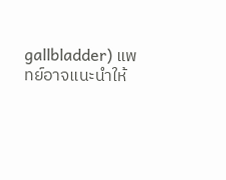gallbladder) แพทย์อาจแนะนำให้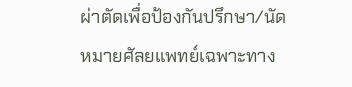ผ่าตัดเพื่อป้องกันปรึกษา/นัดหมายศัลยแพทย์เฉพาะทาง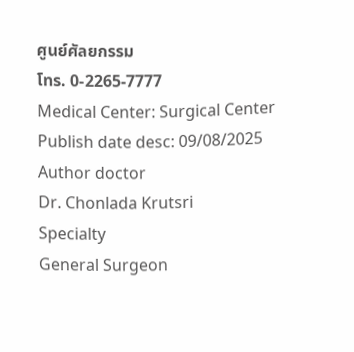ศูนย์ศัลยกรรม
โทร. 0-2265-7777
Medical Center: Surgical Center
Publish date desc: 09/08/2025
Author doctor
Dr. Chonlada Krutsri
Specialty
General Surgeon